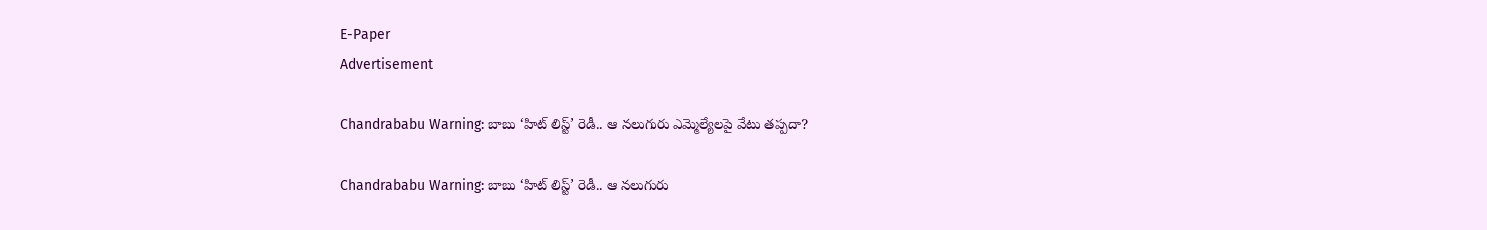E-Paper
Advertisement

Chandrababu Warning: బాబు ‘హిట్ లిస్ట్’ రెడీ.. ఆ నలుగురు ఎమ్మెల్యేలపై వేటు తప్పదా?

Chandrababu Warning: బాబు ‘హిట్ లిస్ట్’ రెడీ.. ఆ నలుగురు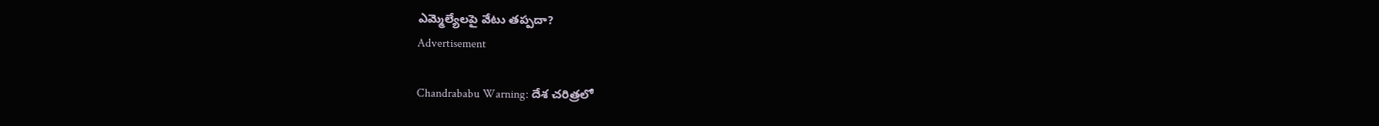ఎమ్మెల్యేలపై వేటు తప్పదా?
Advertisement

Chandrababu Warning: దేశ చరిత్రలో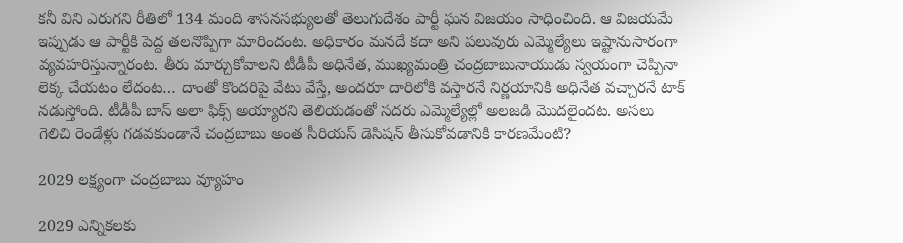కనీ విని ఎరుగని రీతిలో 134 మంది శాసనసభ్యులతో తెలుగుదేశం పార్టీ ఘన విజయం సాధించింది. ఆ విజయమే ఇప్పుడు ఆ పార్టీకి పెద్ద తలనొప్పిగా మారిందంట. అధికారం మనదే కదా అని పలువురు ఎమ్మెల్యేలు ఇష్టానుసారంగా వ్యవహరిస్తున్నారంట. తీరు మార్చుకోవాలని టీడీపీ అధినేత, ముఖ్యమంత్రి చంద్రబాబునాయుడు స్వయంగా చెప్పినా లెక్క చేయటం లేదంట… దాంతో కొందరిపై వేటు వేస్తే, అందరూ దారిలోకి వస్తారనే నిర్ణయానికి అధినేత వచ్చారనే టాక్ నడుస్తోంది. టీడీపీ బాస్ అలా ఫిక్స్ అయ్యారని తెలియడంతో సదరు ఎమ్మెల్యేల్లో అలజడి మొదలైందట. అసలు గెలిచి రెండేళ్లు గడవకుండానే చంద్రబాబు అంత సీరియస్ డెసిషన్ తీసుకోవడానికి కారణమేంటి?

2029 లక్ష్యంగా చంద్రబాబు వ్యూహం

2029 ఎన్నికలకు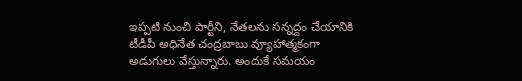ఇప్పటి నుంచి పార్టీని, నేతలను సన్నద్దం చేయానికి టీడీపీ అధినేత చంద్రబాబు వ్యూహాత్మకంగా అడుగులు వేస్తున్నారు. అందుకే సమయం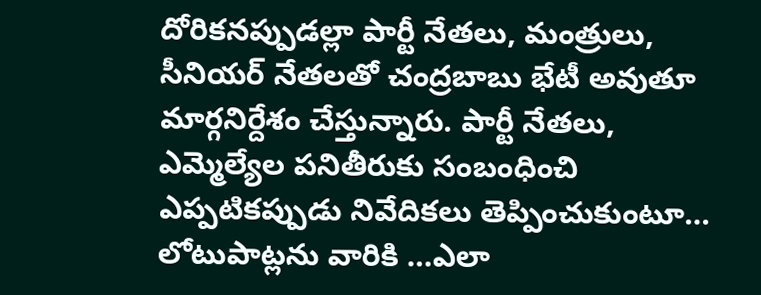దోరికనప్పుడల్లా పార్టీ నేతలు, మంత్రులు, సీనియర్ నేతలతో చంద్రబాబు భేటీ అవుతూ మార్గనిర్దేశం చేస్తున్నారు. పార్టీ నేతలు, ఎమ్మెల్యేల పనితీరుకు సంబంధించి ఎప్పటికప్పుడు నివేదికలు తెప్పించుకుంటూ… లోటుపాట్లను వారికి …ఎలా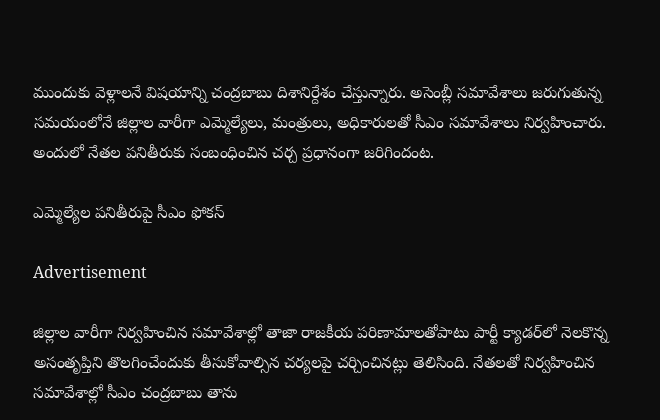ముందుకు వెళ్లాలనే విషయాన్ని చంద్రబాబు దిశానిర్దేశం చేస్తున్నారు. అసెంబ్లీ సమావేశాలు జరుగుతున్న సమయంలోనే జిల్లాల వారీగా ఎమ్మెల్యేలు, మంత్రులు, అధికారులతో సీఎం సమావేశాలు నిర్వహించారు. అందులో నేతల పనితీరుకు సంబంధించిన చర్చ ప్రధానంగా జరిగిందంట.

ఎమ్మెల్యేల పనితీరుపై సీఎం ఫోకస్

Advertisement

జిల్లాల వారీగా నిర్వహించిన సమావేశాల్లో తాజా రాజకీయ పరిణామాలతోపాటు పార్టీ క్యాడర్‌లో నెలకొన్న అసంతృప్తిని తొలగించేందుకు తీసుకోవాల్సిన చర్యలపై చర్చించినట్లు తెలిసింది. నేతలతో నిర్వహించిన సమావేశాల్లో సీఎం చంద్రబాబు తాను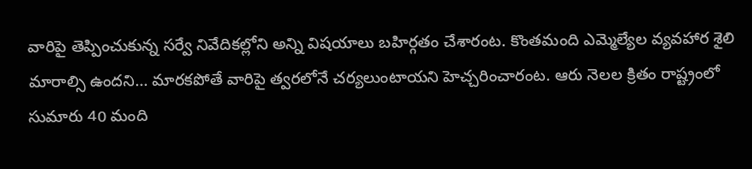వారిపై తెప్పించుకున్న సర్వే నివేదికల్లోని అన్ని విషయాలు బహిర్గతం చేశారంట. కొంతమంది ఎమ్మెల్యేల వ్యవహార శైలి మారాల్సి ఉందని… మారకపోతే వారిపై త్వరలోనే చర్యలుంటాయని హెచ్చరించారంట. ఆరు నెలల క్రితం రాష్ట్రంలో సుమారు 40 మంది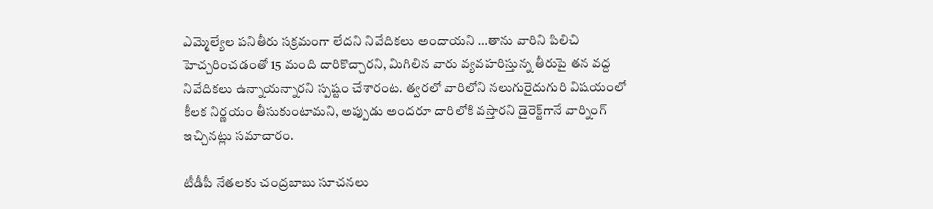ఎమ్మెల్యేల పనితీరు సక్రమంగా లేదని నివేదికలు అందాయని …తాను వారిని పిలిచి హెచ్చరించడంతో 15 మంది దారికొచ్చారని, మిగిలిన వారు వ్యవహరిస్తున్న తీరుపై తన వద్ద నివేదికలు ఉన్నాయన్నారని స్పష్టం చేశారంట. త్వరలో వారిలోని నలుగురైదుగురి విషయంలో కీలక నిర్ణయం తీసుకుంటామని, అప్పుడు అందరూ దారిలోకి వస్తారని డైరెక్ట్‌గానే వార్నింగ్ ఇచ్చినట్లు సమాచారం.

టీడీపీ నేతలకు చంద్రబాబు సూచనలు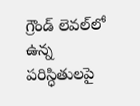గ్రౌండ్‌ లెవల్‌లో ఉన్న పరిస్ధితులపై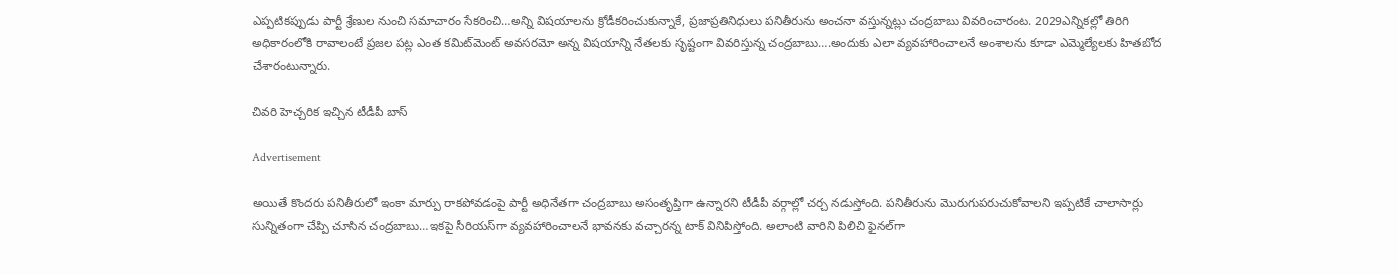ఎప్పటికప్పుడు పార్టీ శ్రేణుల నుంచి సమాచారం సేకరించి…అన్ని విషయాలను క్రోడీకరించుకున్నాకే, ప్రజాప్రతినిధులు పనితీరును అంచనా వస్తున్నట్లు చంద్రబాబు వివరించారంట. 2029ఎన్నికల్లో తిరిగి అధికారంలోకి రావాలంటే ప్రజల పట్ల ఎంత కమిట్‌మెంట్ అవసరమో అన్న విషయాన్ని నేతలకు సృష్టంగా వివరిస్తున్న చంద్రబాబు….అందుకు ఎలా వ్యవహారించాలనే అంశాలను కూడా ఎమ్మెల్యేలకు హితబోద చేశారంటున్నారు.

చివరి హెచ్చరిక ఇచ్చిన టీడీపీ బాస్

Advertisement

అయితే కొందరు పనితీరులో ఇంకా మార్పు రాకపోవడంపై పార్టీ అధినేతగా చంద్రబాబు అసంతృప్తిగా ఉన్నారని టీడీపీ వర్గాల్లో చర్చ నడుస్తోంది. పనితీరును మొరుగుపరుచుకోవాలని ఇప్పటికే చాలాసార్లు సున్నితంగా చేప్పి చూసిన చంద్రబాబు…ఇకపై సీరియస్‌గా వ్యవహారించాలనే భావనకు వచ్చారన్న టాక్ వినిపిస్తోంది. అలాంటి వారిని పిలిచి ఫైనల్‌గా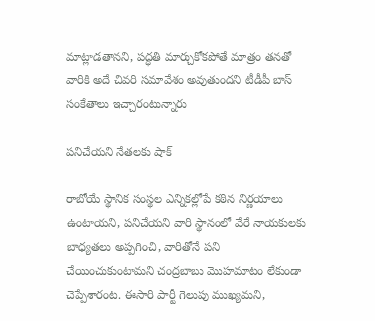మాట్లాడతానని, పద్ధతి మార్చుకోకపోతే మాత్రం తనతో వారికి అదే చివరి సమావేశం అవుతుందని టీడీపీ బాస్ సంకేతాలు ఇచ్చారంటున్నారు

పనిచేయని నేతలకు షాక్

రాబోయే స్థానిక సంస్థల ఎన్నికల్లోపే కఠిన నిర్ణయాలు ఉంటాయని, పనిచేయని వారి స్థానంలో వేరే నాయకులకు బాధ్యతలు అప్పగించి, వారితోనే పని చేయించుకుంటామని చంద్రబాబు మొహమాటం లేకుండా చెప్పేశారంట. ఈసారి పార్టీ గెలుపు ముఖ్యమని,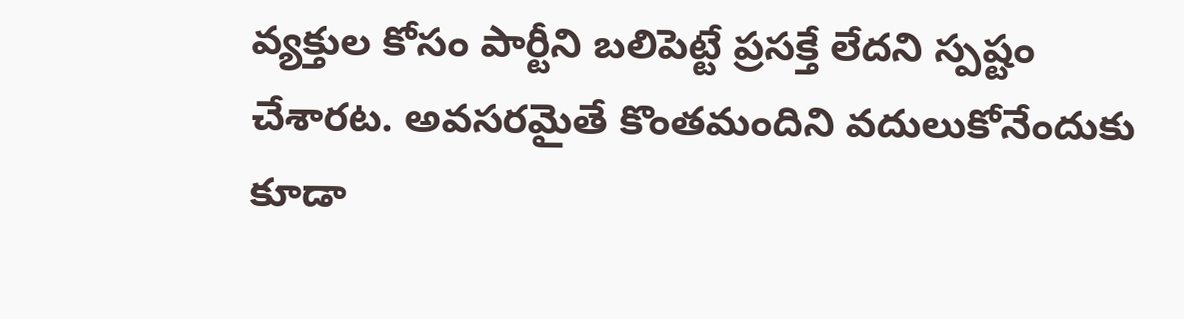వ్యక్తుల కోసం పార్టీని బలిపెట్టే ప్రసక్తే లేదని స్పష్టం చేశారట. అవసరమైతే కొంతమందిని వదులుకోనేందుకు కూడా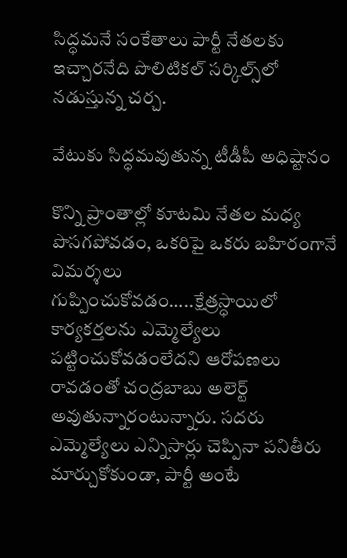సిద్ధమనే సంకేతాలు పార్టీ నేతలకు ఇచ్చారనేది పొలిటికల్ సర్కిల్స్‌లో నడుస్తున్న చర్చ.

వేటుకు సిద్ధమవుతున్న టీడీపీ అధిష్టానం

కొన్ని ప్రాంతాల్లో కూటమి నేతల మధ్య పొసగపోవడం, ఒకరిపై ఒకరు బహిరంగానే విమర్శలు గుప్పించుకోవడం…..క్షేత్రస్ధాయిలో కార్యకర్తలను ఎమ్మెల్యేలు పట్టించుకోవడంలేదని ఆరోపణలు రావడంతో చంద్రబాబు అలెర్ట్ అవుతున్నారంటున్నారు. సదరు ఎమ్మెల్యేలు ఎన్నిసార్లు చెప్పినా పనితీరు మార్చుకోకుండా, పార్టీ అంటే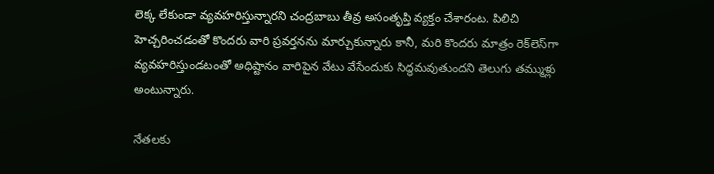లెక్క లేకుండా వ్యవహరిస్తున్నారని చంద్రబాబు తీవ్ర అసంతృప్తి వ్యక్తం చేశారంట. పిలిచి హెచ్చరించడంతో కొందరు వారి ప్రవర్తనను మార్చుకున్నారు కానీ, మరి కొందరు మాత్రం రెక్‌లెస్‌గా వ్యవహరిస్తుండటంతో అధిష్టానం వారిపైన వేటు వేసేందుకు సిద్ధమవుతుందని తెలుగు తమ్ముళ్లు అంటున్నారు.

నేతలకు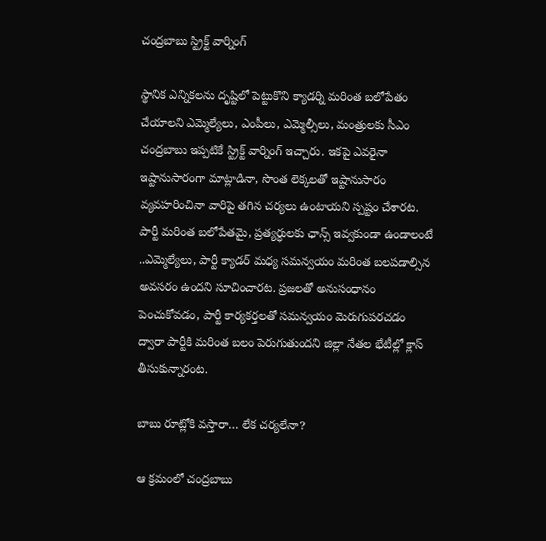చంద్రబాబు స్ట్రిక్ట్ వార్నింగ్

స్థానిక ఎన్నికలను దృష్టిలో పెట్టుకొని క్యాడర్ని మరింత బలోపేతం చేయాలని ఎమ్మెల్యేలు, ఎంపీలు, ఎమ్మెల్సీలు, మంత్రులకు సీఎం చంద్రబాబు ఇప్పటికే స్ట్రిక్ట్ వార్నింగ్ ఇచ్చారు. ఇకపై ఎవరైనా ఇష్టానుసారంగా మాట్లాడినా, సొంత లెక్కలతో ఇష్టానుసారం వ్యవహరించినా వారిపై తగిన చర్యలు ఉంటాయని స్పష్టం చేశారట. పార్టీ మరింత బలోపేతమై, ప్రత్యర్ధులకు ఛాన్స్ ఇవ్వకుండా ఉండాలంటే ..ఎమ్మెల్యేలు, పార్టీ క్యాడర్ మధ్య సమన్వయం మరింత బలపడాల్సిన అవసరం ఉందని సూచించారట. ప్రజలతో అనుసంధానం పెంచుకోవడం, పార్టీ కార్యకర్తలతో సమన్వయం మెరుగుపరచడం ద్వారా పార్టీకి మరింత బలం పెరుగుతుందని జిల్లా నేతల భేటీల్లో క్లాస్ తీసుకున్నారంట.

బాబు రూట్లోకి వస్తారా… లేక చర్యలేనా?

ఆ క్రమంలో చంద్రబాబు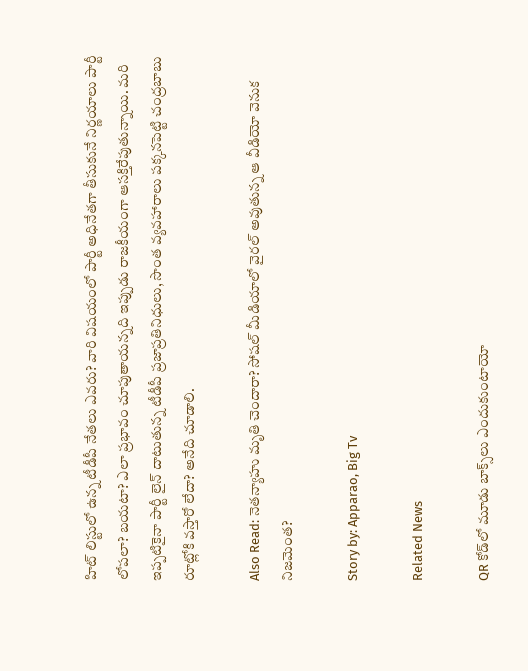హిట్ లిస్టులో ఉన్న టీడీపీ నేతలు ఎవరు? వారి విషయంలో పార్టీ అధినేతగా తీసుకునే నిర్ణయాలు పార్టీ లోపలా? బయటా? ఎలా ప్రభావం చూపుతాయన్నది ఇప్పుడు రాజకీయంగా ఆసక్తిరేపుతున్నాయి. మరి ఇప్పటికైనా పార్టీ లైన్ దాటుతున్న టీడీపీ ప్రజాప్రతినిధులు, సొంత వ్యవహారాలు పక్కనపెట్టి చంద్రబాబు రూట్లోకి వస్తారో లేదా? అనేది చూడాలి.

Also Read: నెతన్యాహు మృతి చెందారా? సోషల్ మీడియాలో వైరల్ అవుతున్న ఆ వీడియో వెనుక నిజమెంత?

Story by: Apparao, Big Tv

Related News

QR కోడ్‌లో మూడు బాక్స్‌లు ఎందుకుంటాయో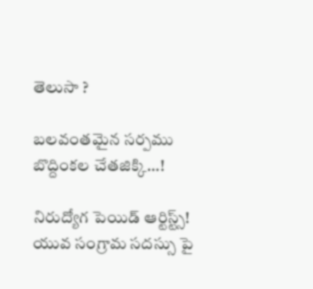తెలుసా ?

బ‌ల‌వంత‌మైన స‌ర్ప‌ము బొద్దింకల చేత‌జిక్కి…!

నిరుద్యోగ పెయిడ్ ఆర్టిస్ట్స్! యువ సంగ్రామ సదస్సు పై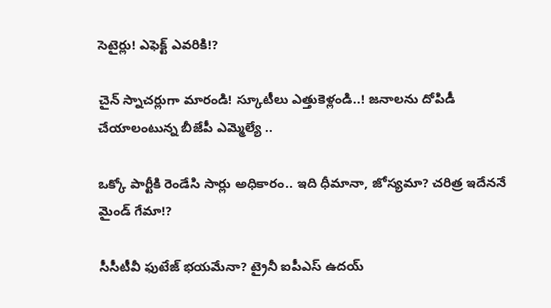సెటైర్లు! ఎఫెక్ట్ ఎవరికి!?

చైన్ స్నాచర్లుగా మారండి! స్కూటీలు ఎత్తుకెళ్లండి..! జ‌నాల‌ను దోపిడీ చేయాలంటున్న బీజేపీ ఎమ్మెల్యే ..

ఒక్కో పార్టీకి రెండేసి సార్లు అధికారం.. ఇది ధీమానా, జోస్యమా? చరిత్ర ఇదేననే మైండ్ గేమా!?

సీసీటీవీ ఫుటేజ్ భయమేనా? ట్రైనీ ఐపీఎస్ ఉదయ్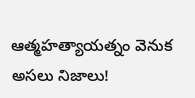ఆత్మహత్యాయత్నం వెనుక అసలు నిజాలు!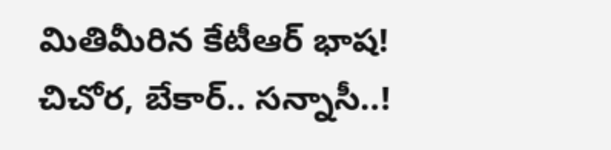మితిమీరిన కేటీఆర్ భాష‌! చిచోర‌, బేకార్‌.. స‌న్నాసీ..!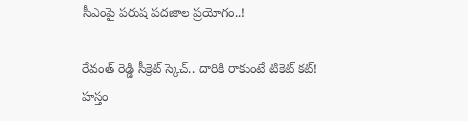సీఎంపై ప‌రుష‌ ప‌ద‌జాల ప్ర‌యోగం..!

రేవంత్ రెడ్డి సీక్రెట్ స్కెచ్.. దారికి రాకుంటే టికెట్ కట్! హస్తం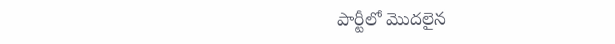పార్టీలో మొదలైన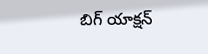బిగ్ యాక్షన్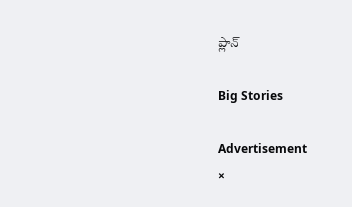ప్లాన్

Big Stories

Advertisement
×